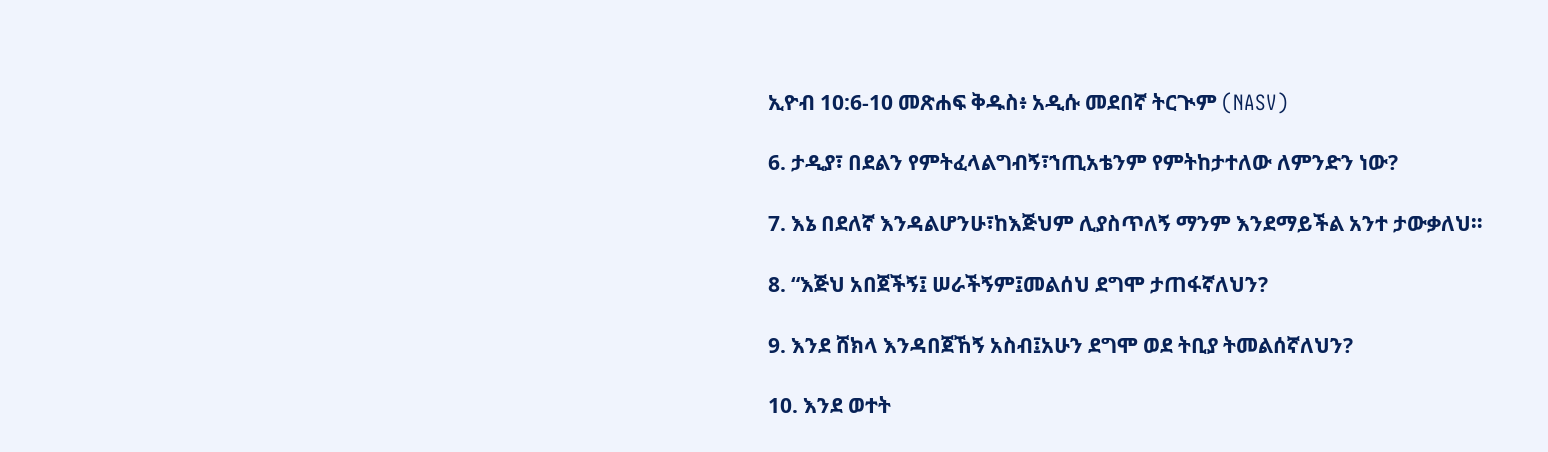ኢዮብ 10:6-10 መጽሐፍ ቅዱስ፥ አዲሱ መደበኛ ትርጒም (NASV)

6. ታዲያ፣ በደልን የምትፈላልግብኝ፣ኀጢአቴንም የምትከታተለው ለምንድን ነው?

7. እኔ በደለኛ እንዳልሆንሁ፣ከእጅህም ሊያስጥለኝ ማንም እንደማይችል አንተ ታውቃለህ።

8. “እጅህ አበጀችኝ፤ ሠራችኝም፤መልሰህ ደግሞ ታጠፋኛለህን?

9. እንደ ሸክላ እንዳበጀኸኝ አስብ፤አሁን ደግሞ ወደ ትቢያ ትመልሰኛለህን?

10. እንደ ወተት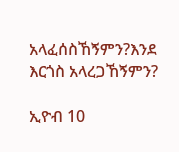አላፈሰስኸኝምን?እንደ እርጎስ አላረጋኸኝምን?

ኢዮብ 10